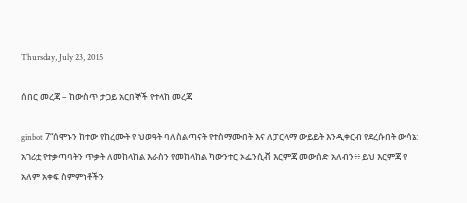Thursday, July 23, 2015

ሰበር መረጃ – ከውስጥ ታጋይ አርበኞች የተላከ መረጃ

ginbot 7“ሰሞኑን ከተው የከረሙት የ ህወዓት ባለስልጣናት የተስማሙበት እና ለፓርላማ ውይይት እንዲቀርብ የደረሱበት ውሳኔ:
አገሪቷ የተቃጣባትን ጥቃት ለመከላከል እራስን የመከላከል ካውንተር ኦፌንሲቭ እርምጃ መውሰድ አለብን፥፥ ይህ እርምጃ የ አለም አቀፍ ስምምነቶችን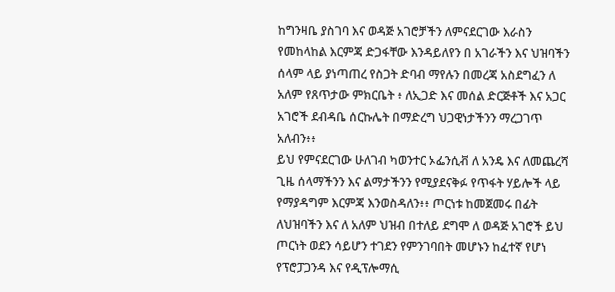ከግንዛቤ ያስገባ እና ወዳጅ አገሮቻችን ለምናደርገው እራስን የመከላከል እርምጃ ድጋፋቸው እንዳይለየን በ አገራችን እና ህዝባችን ሰላም ላይ ያነጣጠረ የስጋት ድባብ ማየሉን በመረጃ አስደግፈን ለ አለም የጸጥታው ምክርቤት ፥ ለኢጋድ እና መሰል ድርጅቶች እና አጋር አገሮች ደብዳቤ ሰርኩሌት በማድረግ ህጋዊነታችንን ማረጋገጥ አለብን፥፥
ይህ የምናደርገው ሁለገብ ካወንተር ኦፌንሲቭ ለ አንዴ እና ለመጨረሻ ጊዜ ሰላማችንን እና ልማታችንን የሚያደናቅፉ የጥፋት ሃይሎች ላይ የማያዳግም እርምጃ እንወስዳለን፥፥ ጦርነቱ ከመጀመሩ በፊት ለህዝባችን እና ለ አለም ህዝብ በተለይ ደግሞ ለ ወዳጅ አገሮች ይህ ጦርነት ወደን ሳይሆን ተገደን የምንገባበት መሆኑን ከፈተኛ የሆነ የፕሮፓጋንዳ እና የዲፕሎማሲ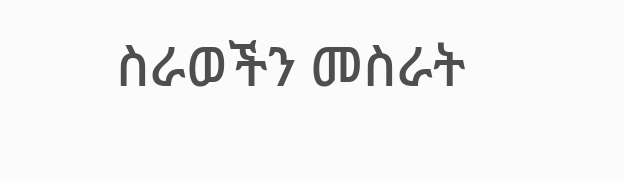ስራወችን መስራት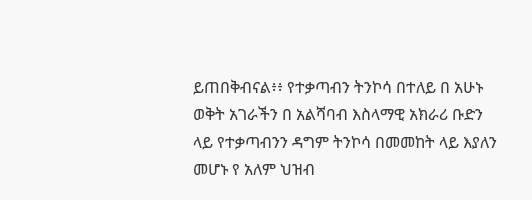ይጠበቅብናል፥፥ የተቃጣብን ትንኮሳ በተለይ በ አሁኑ ወቅት አገራችን በ አልሻባብ እስላማዊ አክራሪ ቡድን ላይ የተቃጣብንን ዳግም ትንኮሳ በመመከት ላይ እያለን መሆኑ የ አለም ህዝብ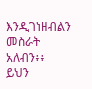እንዲገነዘብልን መስራት አለብን፥፥
ይህን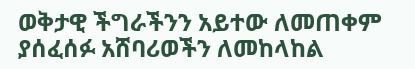ወቅታዊ ችግራችንን አይተው ለመጠቀም ያሰፈሰፉ አሸባሪወችን ለመከላከል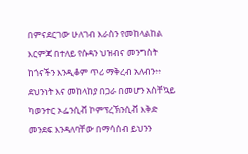በምናደርገው ሁለገብ እራስን የመከላልከል እርምጃ በተለይ የሱዳን ህዝብና መንግስት ከጎናችን እንዲቆም ጥሪ ማቅረብ አለብን፥፥ ደህንነት እና መከላከያ በጋራ በመሆን አስቸኳይ ካወንተር ኦፌንሲቭ ኮምፕረኽንሲቭ እቅድ መንደፍ እንዳለባቸው በማሳሰብ ይህንን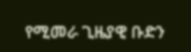የሚመራ ጊዜያዊ ቡድን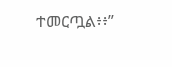ተመርጧል፥፥”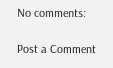No comments:

Post a Comment